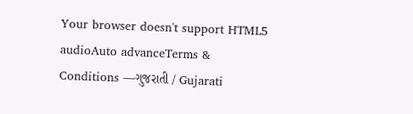Your browser doesn't support HTML5 audioAuto advanceTerms & Conditions —ગુજરાતી / Gujarati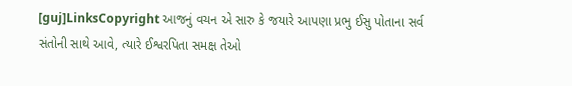[guj]LinksCopyright આજનું વચન એ સારુ કે જયારે આપણા પ્રભુ ઈસુ પોતાના સર્વ સંતોની સાથે આવે, ત્યારે ઈશ્વરપિતા સમક્ષ તેઓ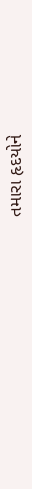તમારા હૃદયોને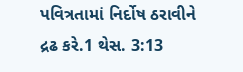પવિત્રતામાં નિર્દોષ ઠરાવીને દ્રઢ કરે.1 થેસ. 3:13